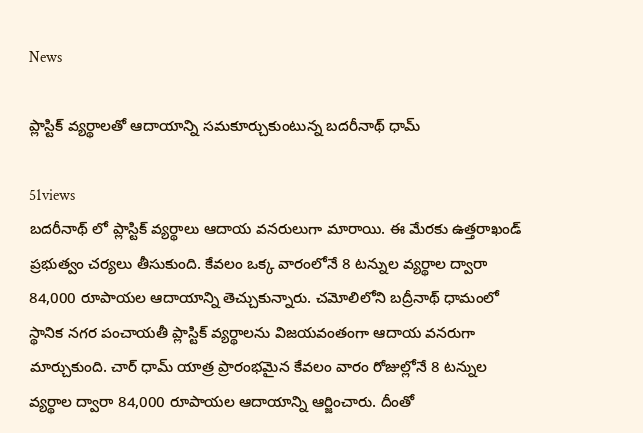News

ప్లాస్టిక్ వ్యర్థాలతో ఆదాయాన్ని సమకూర్చుకుంటున్న బదరీనాథ్ ధామ్

51views
బదరీనాథ్ లో ప్లాస్టిక్ వ్యర్థాలు ఆదాయ వనరులుగా మారాయి. ఈ మేరకు ఉత్తరాఖండ్ ప్రభుత్వం చర్యలు తీసుకుంది. కేవలం ఒక్క వారంలోనే 8 టన్నుల వ్యర్థాల ద్వారా 84,000 రూపాయల ఆదాయాన్ని తెచ్చుకున్నారు. చమోలిలోని బద్రీనాథ్ ధామంలో స్థానిక నగర పంచాయతీ ప్లాస్టిక్ వ్యర్థాలను విజయవంతంగా ఆదాయ వనరుగా మార్చుకుంది. చార్ ధామ్ యాత్ర ప్రారంభమైన కేవలం వారం రోజుల్లోనే 8 టన్నుల వ్యర్థాల ద్వారా 84,000 రూపాయల ఆదాయాన్ని ఆర్జించారు. దీంతో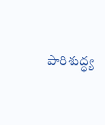పారిశుద్ధ్య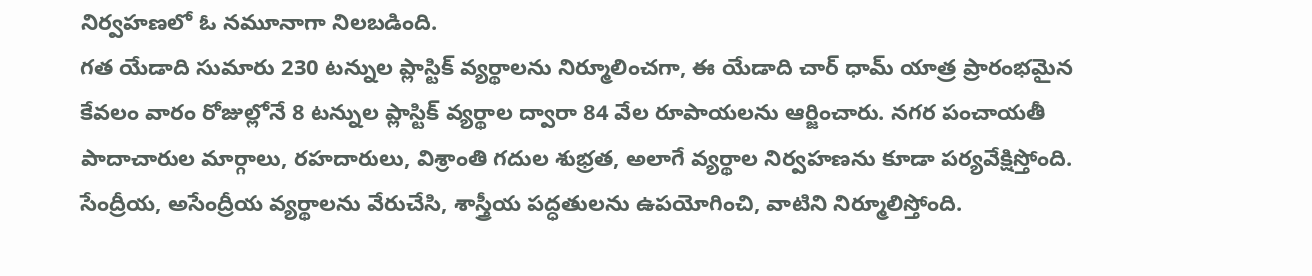నిర్వహణలో ఓ నమూనాగా నిలబడింది.
గత యేడాది సుమారు 230 టన్నుల ప్లాస్టిక్ వ్యర్థాలను నిర్మూలించగా, ఈ యేడాది చార్ ధామ్ యాత్ర ప్రారంభమైన కేవలం వారం రోజుల్లోనే 8 టన్నుల ప్లాస్టిక్ వ్యర్థాల ద్వారా 84 వేల రూపాయలను ఆర్జించారు. నగర పంచాయతీ పాదాచారుల మార్గాలు, రహదారులు, విశ్రాంతి గదుల శుభ్రత, అలాగే వ్యర్థాల నిర్వహణను కూడా పర్యవేక్షిస్తోంది. సేంద్రీయ, అసేంద్రీయ వ్యర్థాలను వేరుచేసి, శాస్త్రీయ పద్ధతులను ఉపయోగించి, వాటిని నిర్మూలిస్తోంది.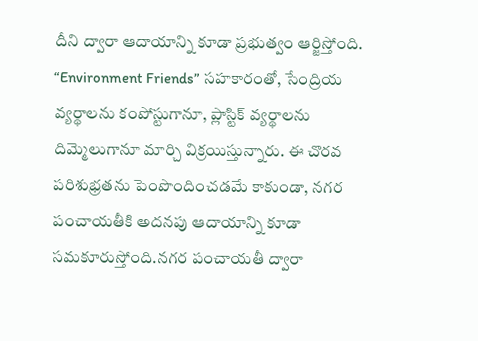దీని ద్వారా ఆదాయాన్ని కూడా ప్రభుత్వం ఆర్జిస్తోంది.
“Environment Friends” సహకారంతో, సేంద్రియ వ్యర్థాలను కంపోస్టుగానూ, ప్లాస్టిక్ వ్యర్థాలను దిమ్మెలుగానూ మార్చి విక్రయిస్తున్నారు. ఈ చొరవ పరిశుభ్రతను పెంపొందించడమే కాకుండా, నగర పంచాయతీకి అదనపు ఆదాయాన్ని కూడా సమకూరుస్తోంది.నగర పంచాయతీ ద్వారా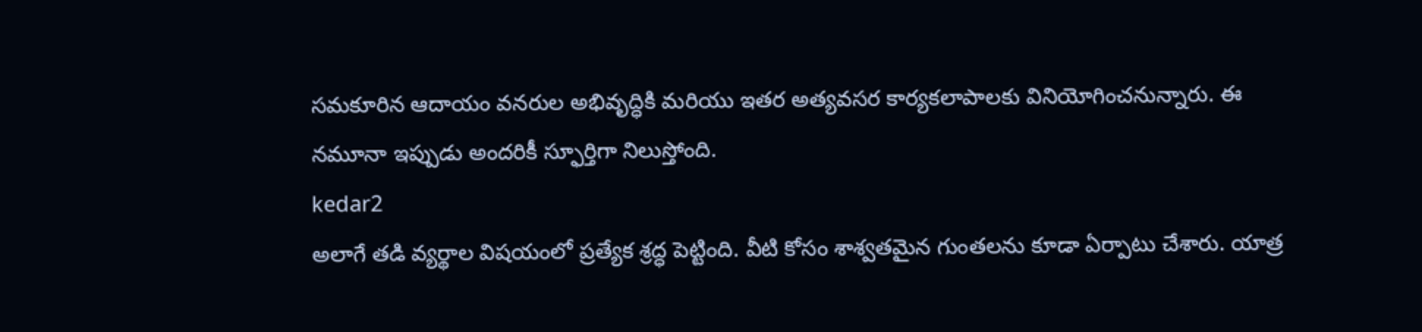సమకూరిన ఆదాయం వనరుల అభివృద్ధికి మరియు ఇతర అత్యవసర కార్యకలాపాలకు వినియోగించనున్నారు. ఈ నమూనా ఇప్పుడు అందరికీ స్ఫూర్తిగా నిలుస్తోంది.
kedar2
అలాగే తడి వ్యర్థాల విషయంలో ప్రత్యేక శ్రద్ధ పెట్టింది. వీటి కోసం శాశ్వతమైన గుంతలను కూడా ఏర్పాటు చేశారు. యాత్ర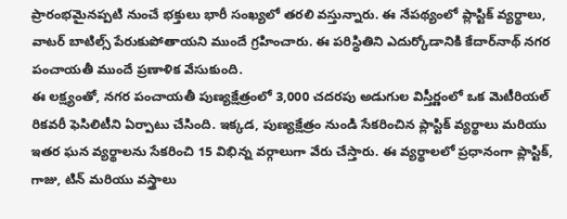ప్రారంభమైనప్పటి నుంచే భక్తులు భారీ సంఖ్యలో తరలి వస్తున్నారు. ఈ నేపథ్యంలో ప్లాస్టిక్ వ్యర్థాలు, వాటర్ బాటిల్స్ పేరుకుపోతాయని ముందే గ్రహించారు. ఈ పరిస్థితిని ఎదుర్కోడానికి కేదార్‌నాథ్ నగర పంచాయతీ ముందే ప్రణాళిక వేసుకుంది.
ఈ లక్ష్యంతో, నగర పంచాయతీ పుణ్యక్షేత్రంలో 3,000 చదరపు అడుగుల విస్తీర్ణంలో ఒక మెటీరియల్ రికవరీ ఫెసిలిటీని ఏర్పాటు చేసింది. ఇక్కడ, పుణ్యక్షేత్రం నుండి సేకరించిన ప్లాస్టిక్ వ్యర్థాలు మరియు ఇతర ఘన వ్యర్థాలను సేకరించి 15 విభిన్న వర్గాలుగా వేరు చేస్తారు. ఈ వ్యర్థాలలో ప్రధానంగా ప్లాస్టిక్, గాజు, టిన్ మరియు వస్త్రాలు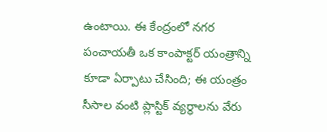ఉంటాయి. ఈ కేంద్రంలో నగర పంచాయతీ ఒక కాంపాక్టర్ యంత్రాన్ని కూడా ఏర్పాటు చేసింది; ఈ యంత్రం సీసాల వంటి ప్లాస్టిక్ వ్యర్థాలను వేరు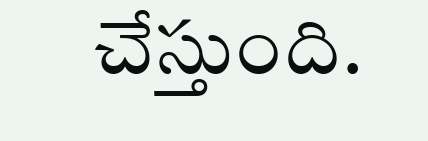చేస్తుంది.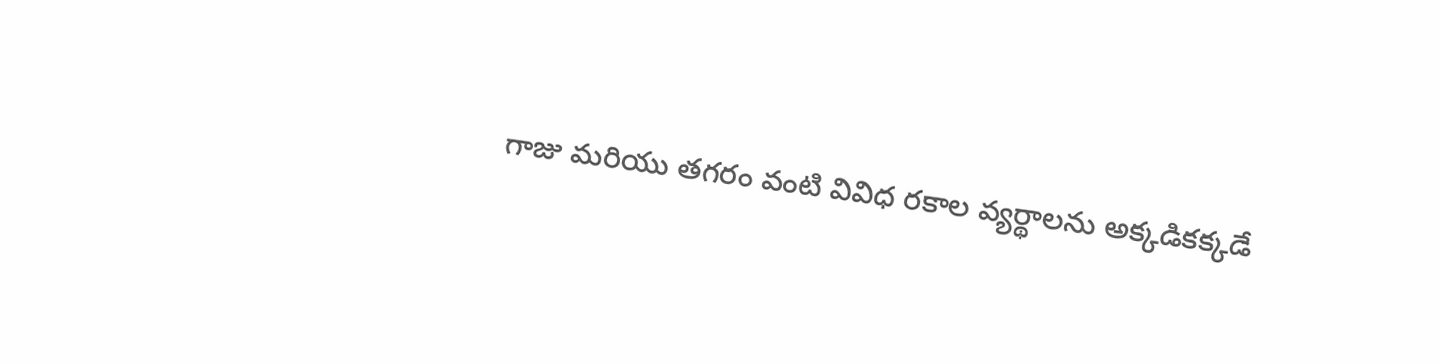గాజు మరియు తగరం వంటి వివిధ రకాల వ్యర్థాలను అక్కడికక్కడే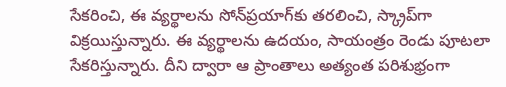సేకరించి, ఈ వ్యర్థాలను సోన్‌ప్రయాగ్‌కు తరలించి, స్క్రాప్‌గా విక్రయిస్తున్నారు. ఈ వ్యర్థాలను ఉదయం, సాయంత్రం రెండు పూటలా సేకరిస్తున్నారు. దీని ద్వారా ఆ ప్రాంతాలు అత్యంత పరిశుభ్రంగా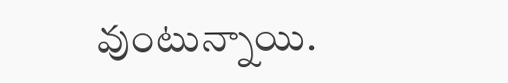వుంటున్నాయి.